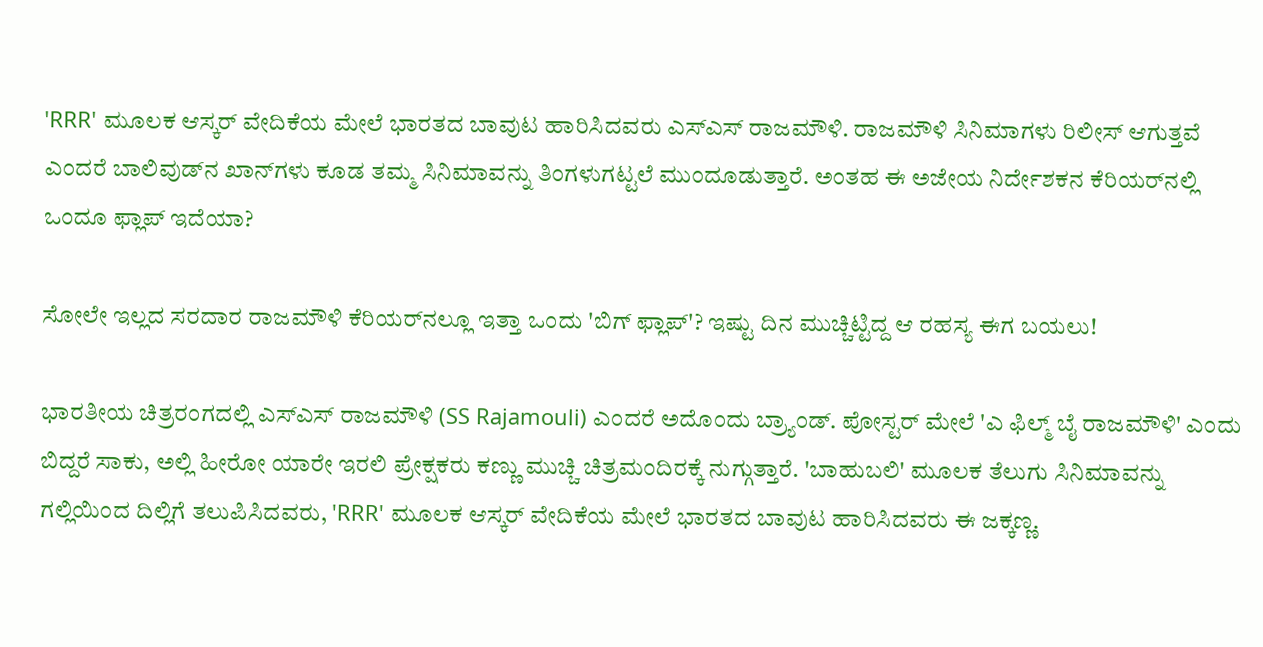'RRR' ಮೂಲಕ ಆಸ್ಕರ್ ವೇದಿಕೆಯ ಮೇಲೆ ಭಾರತದ ಬಾವುಟ ಹಾರಿಸಿದವರು ಎಸ್‌ಎಸ್ ರಾಜಮೌಳಿ. ರಾಜಮೌಳಿ ಸಿನಿಮಾಗಳು ರಿಲೀಸ್ ಆಗುತ್ತವೆ ಎಂದರೆ ಬಾಲಿವುಡ್‌ನ ಖಾನ್‌ಗಳು ಕೂಡ ತಮ್ಮ ಸಿನಿಮಾವನ್ನು ತಿಂಗಳುಗಟ್ಟಲೆ ಮುಂದೂಡುತ್ತಾರೆ. ಅಂತಹ ಈ ಅಜೇಯ ನಿರ್ದೇಶಕನ ಕೆರಿಯರ್‌ನಲ್ಲಿ ಒಂದೂ ಫ್ಲಾಪ್ ಇದೆಯಾ?

ಸೋಲೇ ಇಲ್ಲದ ಸರದಾರ ರಾಜಮೌಳಿ ಕೆರಿಯರ್‌ನಲ್ಲೂ ಇತ್ತಾ ಒಂದು 'ಬಿಗ್ ಫ್ಲಾಪ್'? ಇಷ್ಟು ದಿನ ಮುಚ್ಚಿಟ್ಟಿದ್ದ ಆ ರಹಸ್ಯ ಈಗ ಬಯಲು!

ಭಾರತೀಯ ಚಿತ್ರರಂಗದಲ್ಲಿ ಎಸ್‌ಎಸ್ ರಾಜಮೌಳಿ (SS Rajamouli) ಎಂದರೆ ಅದೊಂದು ಬ್ರ್ಯಾಂಡ್. ಪೋಸ್ಟರ್ ಮೇಲೆ 'ಎ ಫಿಲ್ಮ್ ಬೈ ರಾಜಮೌಳಿ' ಎಂದು ಬಿದ್ದರೆ ಸಾಕು, ಅಲ್ಲಿ ಹೀರೋ ಯಾರೇ ಇರಲಿ ಪ್ರೇಕ್ಷಕರು ಕಣ್ಣು ಮುಚ್ಚಿ ಚಿತ್ರಮಂದಿರಕ್ಕೆ ನುಗ್ಗುತ್ತಾರೆ. 'ಬಾಹುಬಲಿ' ಮೂಲಕ ತೆಲುಗು ಸಿನಿಮಾವನ್ನು ಗಲ್ಲಿಯಿಂದ ದಿಲ್ಲಿಗೆ ತಲುಪಿಸಿದವರು, 'RRR' ಮೂಲಕ ಆಸ್ಕರ್ ವೇದಿಕೆಯ ಮೇಲೆ ಭಾರತದ ಬಾವುಟ ಹಾರಿಸಿದವರು ಈ ಜಕ್ಕಣ್ಣ.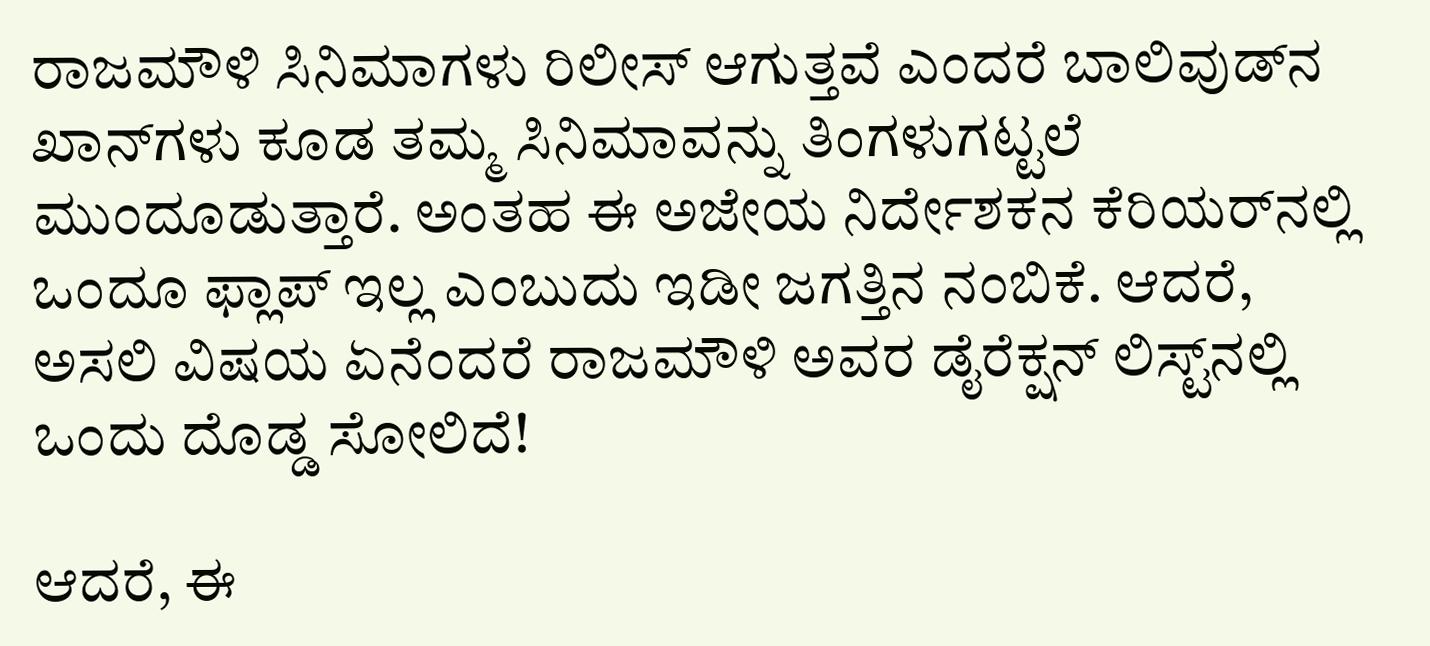ರಾಜಮೌಳಿ ಸಿನಿಮಾಗಳು ರಿಲೀಸ್ ಆಗುತ್ತವೆ ಎಂದರೆ ಬಾಲಿವುಡ್‌ನ ಖಾನ್‌ಗಳು ಕೂಡ ತಮ್ಮ ಸಿನಿಮಾವನ್ನು ತಿಂಗಳುಗಟ್ಟಲೆ ಮುಂದೂಡುತ್ತಾರೆ. ಅಂತಹ ಈ ಅಜೇಯ ನಿರ್ದೇಶಕನ ಕೆರಿಯರ್‌ನಲ್ಲಿ ಒಂದೂ ಫ್ಲಾಪ್ ಇಲ್ಲ ಎಂಬುದು ಇಡೀ ಜಗತ್ತಿನ ನಂಬಿಕೆ. ಆದರೆ, ಅಸಲಿ ವಿಷಯ ಏನೆಂದರೆ ರಾಜಮೌಳಿ ಅವರ ಡೈರೆಕ್ಷನ್ ಲಿಸ್ಟ್‌ನಲ್ಲಿ ಒಂದು ದೊಡ್ಡ ಸೋಲಿದೆ!

ಆದರೆ, ಈ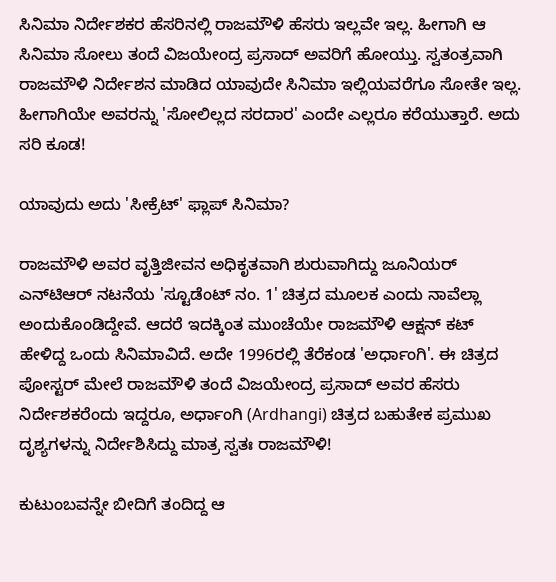ಸಿನಿಮಾ ನಿರ್ದೇಶಕರ ಹೆಸರಿನಲ್ಲಿ ರಾಜಮೌಳಿ ಹೆಸರು ಇಲ್ಲವೇ ಇಲ್ಲ. ಹೀಗಾಗಿ ಆ ಸಿನಿಮಾ ಸೋಲು ತಂದೆ ವಿಜಯೇಂದ್ರ ಪ್ರಸಾದ್ ಅವರಿಗೆ ಹೋಯ್ತು. ಸ್ವತಂತ್ರವಾಗಿ ರಾಜಮೌಳಿ ನಿರ್ದೇಶನ ಮಾಡಿದ ಯಾವುದೇ ಸಿನಿಮಾ ಇಲ್ಲಿಯವರೆಗೂ ಸೋತೇ ಇಲ್ಲ. ಹೀಗಾಗಿಯೇ ಅವರನ್ನು 'ಸೋಲಿಲ್ಲದ ಸರದಾರ' ಎಂದೇ ಎಲ್ಲರೂ ಕರೆಯುತ್ತಾರೆ. ಅದು ಸರಿ ಕೂಡ!

ಯಾವುದು ಅದು 'ಸೀಕ್ರೆಟ್' ಫ್ಲಾಪ್ ಸಿನಿಮಾ?

ರಾಜಮೌಳಿ ಅವರ ವೃತ್ತಿಜೀವನ ಅಧಿಕೃತವಾಗಿ ಶುರುವಾಗಿದ್ದು ಜೂನಿಯರ್ ಎನ್‌ಟಿಆರ್ ನಟನೆಯ 'ಸ್ಟೂಡೆಂಟ್ ನಂ. 1' ಚಿತ್ರದ ಮೂಲಕ ಎಂದು ನಾವೆಲ್ಲಾ ಅಂದುಕೊಂಡಿದ್ದೇವೆ. ಆದರೆ ಇದಕ್ಕಿಂತ ಮುಂಚೆಯೇ ರಾಜಮೌಳಿ ಆಕ್ಷನ್ ಕಟ್ ಹೇಳಿದ್ದ ಒಂದು ಸಿನಿಮಾವಿದೆ. ಅದೇ 1996ರಲ್ಲಿ ತೆರೆಕಂಡ 'ಅರ್ಧಾಂಗಿ'. ಈ ಚಿತ್ರದ ಪೋಸ್ಟರ್ ಮೇಲೆ ರಾಜಮೌಳಿ ತಂದೆ ವಿಜಯೇಂದ್ರ ಪ್ರಸಾದ್ ಅವರ ಹೆಸರು ನಿರ್ದೇಶಕರೆಂದು ಇದ್ದರೂ, ಅರ್ಧಾಂಗಿ (Ardhangi) ಚಿತ್ರದ ಬಹುತೇಕ ಪ್ರಮುಖ ದೃಶ್ಯಗಳನ್ನು ನಿರ್ದೇಶಿಸಿದ್ದು ಮಾತ್ರ ಸ್ವತಃ ರಾಜಮೌಳಿ!

ಕುಟುಂಬವನ್ನೇ ಬೀದಿಗೆ ತಂದಿದ್ದ ಆ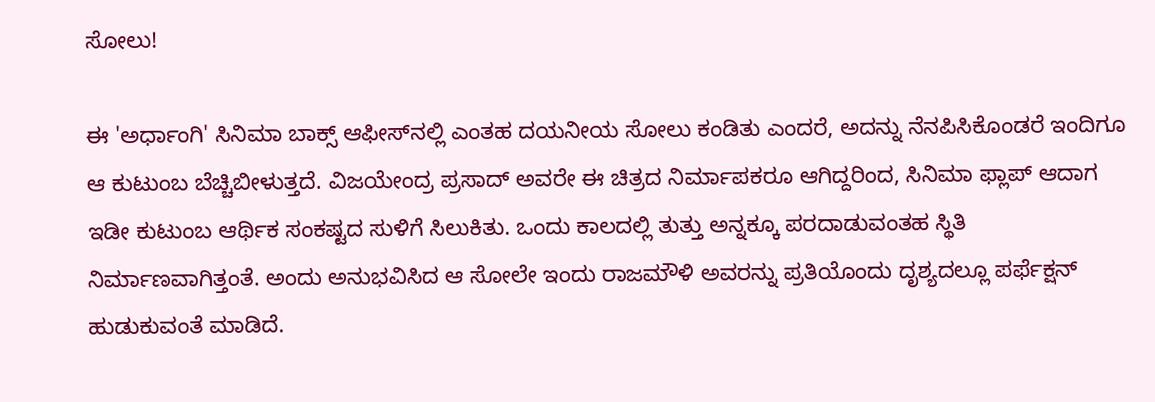ಸೋಲು!

ಈ 'ಅರ್ಧಾಂಗಿ' ಸಿನಿಮಾ ಬಾಕ್ಸ್ ಆಫೀಸ್‌ನಲ್ಲಿ ಎಂತಹ ದಯನೀಯ ಸೋಲು ಕಂಡಿತು ಎಂದರೆ, ಅದನ್ನು ನೆನಪಿಸಿಕೊಂಡರೆ ಇಂದಿಗೂ ಆ ಕುಟುಂಬ ಬೆಚ್ಚಿಬೀಳುತ್ತದೆ. ವಿಜಯೇಂದ್ರ ಪ್ರಸಾದ್ ಅವರೇ ಈ ಚಿತ್ರದ ನಿರ್ಮಾಪಕರೂ ಆಗಿದ್ದರಿಂದ, ಸಿನಿಮಾ ಫ್ಲಾಪ್ ಆದಾಗ ಇಡೀ ಕುಟುಂಬ ಆರ್ಥಿಕ ಸಂಕಷ್ಟದ ಸುಳಿಗೆ ಸಿಲುಕಿತು. ಒಂದು ಕಾಲದಲ್ಲಿ ತುತ್ತು ಅನ್ನಕ್ಕೂ ಪರದಾಡುವಂತಹ ಸ್ಥಿತಿ ನಿರ್ಮಾಣವಾಗಿತ್ತಂತೆ. ಅಂದು ಅನುಭವಿಸಿದ ಆ ಸೋಲೇ ಇಂದು ರಾಜಮೌಳಿ ಅವರನ್ನು ಪ್ರತಿಯೊಂದು ದೃಶ್ಯದಲ್ಲೂ ಪರ್ಫೆಕ್ಷನ್ ಹುಡುಕುವಂತೆ ಮಾಡಿದೆ.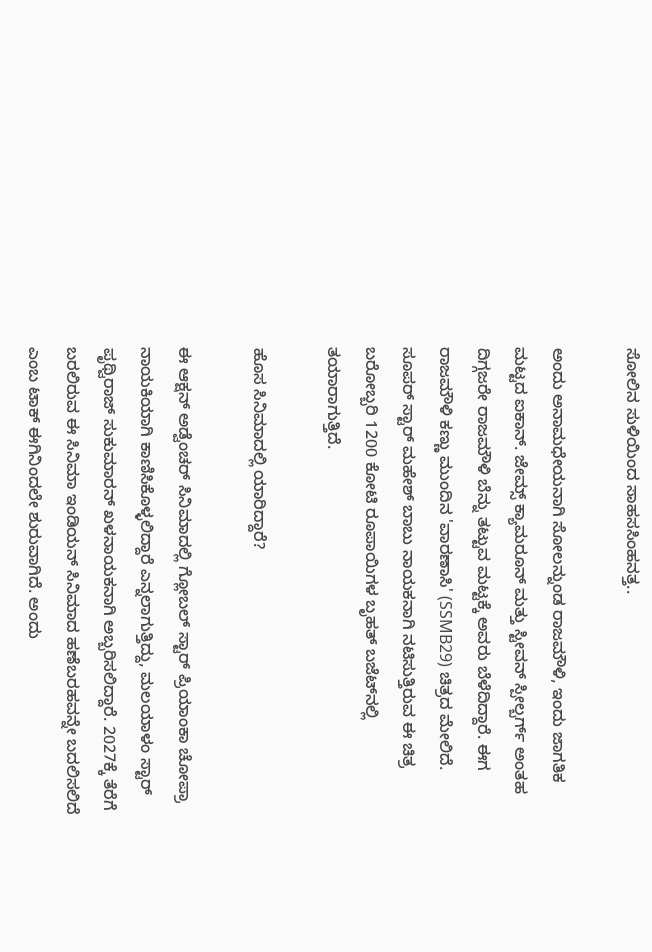ಸೋಲಿನ ಸುಳಿಯಿಂದ ಸಾಹಸಸಿಂಹನತ್ತ..

ಅಂದು ಅನಾಮಧೇಯನಾಗಿ ಸೋಲನ್ನುಂಡ ರಾಜಮೌಳಿ, ಇಂದು ಜಾಗತಿಕ ಮಟ್ಟದ ಐಕಾನ್. ಜೇಮ್ಸ್ ಕ್ಯಾಮರೂನ್ ಮತ್ತು ಸ್ಟೀವನ್ ಸ್ಪೀಲ್ಬರ್ಗ್ ಅಂತಹ ದಿಗ್ಗಜರೇ ರಾಜಮೌಳಿ ಬೆನ್ನು ತಟ್ಟುವ ಮಟ್ಟಕ್ಕೆ ಅವರು ಬೆಳೆದಿದ್ದಾರೆ. ಈಗ ರಾಜಮೌಳಿ ಕಣ್ಣು ಮುಂದಿನ 'ವಾರಣಾಸಿ' (SSMB29) ಚಿತ್ರದ ಮೇಲಿದೆ. ಸೂಪರ್ ಸ್ಟಾರ್ ಮಹೇಶ್ ಬಾಬು ನಾಯಕನಾಗಿ ನಟಿಸುತ್ತಿರುವ ಈ ಚಿತ್ರ ಬರೋಬ್ಬರಿ 1200 ಕೋಟಿ ರೂಪಾಯಿಗಳ ಬೃಹತ್ ಬಜೆಟ್‌ನಲ್ಲಿ ತಯಾರಾಗುತ್ತಿದೆ.

ಹೊಸ ಸಿನಿಮಾದಲ್ಲಿ ಯಾರಿದ್ದಾರೆ?

ಈ ಆಕ್ಷನ್ ಅಡ್ವೆಂಚರ್ ಸಿನಿಮಾದಲ್ಲಿ ಗ್ಲೋಬಲ್ ಸ್ಟಾರ್ ಪ್ರಿಯಾಂಕಾ ಚೋಪ್ರಾ ನಾಯಕಿಯಾಗಿ ಕಾಣಿಸಿಕೊಳ್ಳಲಿದ್ದಾರೆ ಎನ್ನಲಾಗುತ್ತಿದ್ದು, ಮಲಯಾಳಂ ಸ್ಟಾರ್ ಪೃಥ್ವಿರಾಜ್ ಸುಕುಮಾರನ್ ಖಳನಾಯಕನಾಗಿ ಅಬ್ಬರಿಸಲಿದ್ದಾರೆ. 2027ಕ್ಕೆ ತೆರೆಗೆ ಬರಲಿರುವ ಈ ಸಿನಿಮಾ ಇಂಡಿಯನ್ ಸಿನಿಮಾದ ಹಣೆಬರಹವನ್ನೇ ಬದಲಿಸಲಿದೆ ಎಂಬ ಟಾಕ್ ಈಗಿನಿಂದಲೇ ಶುರುವಾಗಿದೆ. ಅಂದು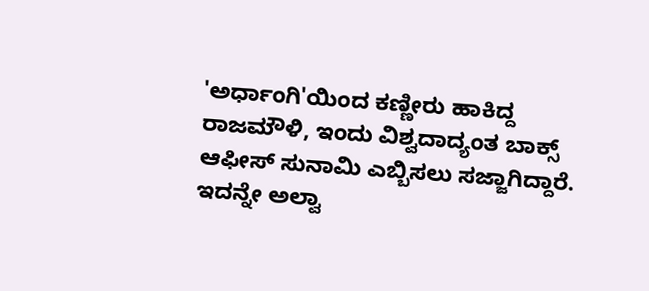'ಅರ್ಧಾಂಗಿ'ಯಿಂದ ಕಣ್ಣೀರು ಹಾಕಿದ್ದ ರಾಜಮೌಳಿ, ಇಂದು ವಿಶ್ವದಾದ್ಯಂತ ಬಾಕ್ಸ್ ಆಫೀಸ್ ಸುನಾಮಿ ಎಬ್ಬಿಸಲು ಸಜ್ಜಾಗಿದ್ದಾರೆ. ಇದನ್ನೇ ಅಲ್ವಾ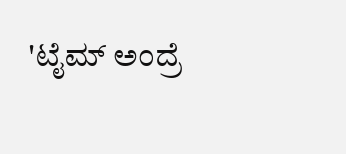'ಟೈಮ್ ಅಂದ್ರೆ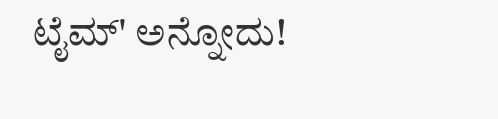ಟೈಮ್' ಅನ್ನೋದು!